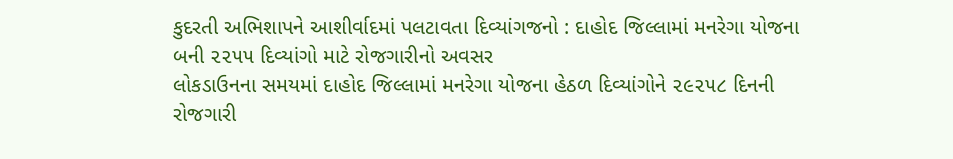કુદરતી અભિશાપને આશીર્વાદમાં પલટાવતા દિવ્યાંગજનો : દાહોદ જિલ્લામાં મનરેગા યોજના બની ૨૨૫૫ દિવ્યાંગો માટે રોજગારીનો અવસર
લોકડાઉનના સમયમાં દાહોદ જિલ્લામાં મનરેગા યોજના હેઠળ દિવ્યાંગોને ૨૯૨૫૮ દિનની રોજગારી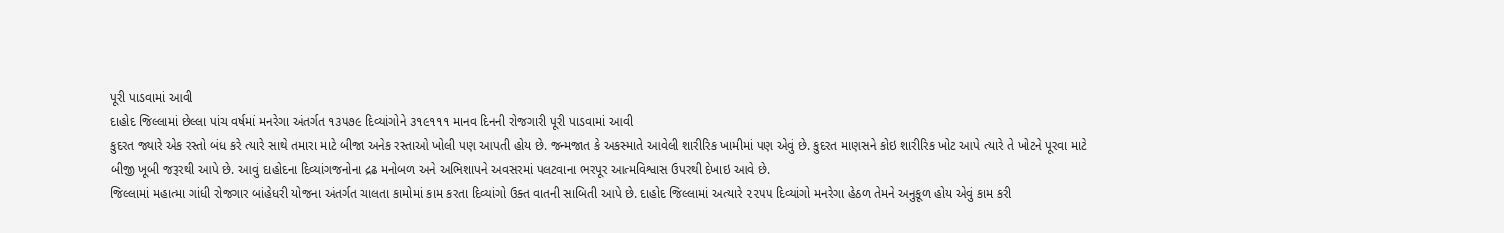પૂરી પાડવામાં આવી
દાહોદ જિલ્લામાં છેલ્લા પાંચ વર્ષમાં મનરેગા અંતર્ગત ૧૩૫૭૯ દિવ્યાંગોને ૩૧૯૧૧૧ માનવ દિનની રોજગારી પૂરી પાડવામાં આવી
કુદરત જ્યારે એક રસ્તો બંધ કરે ત્યારે સાથે તમારા માટે બીજા અનેક રસ્તાઓ ખોલી પણ આપતી હોય છે. જન્મજાત કે અકસ્માતે આવેલી શારીરિક ખામીમાં પણ એવું છે. કુદરત માણસને કોઇ શારીરિક ખોટ આપે ત્યારે તે ખોટને પૂરવા માટે બીજી ખૂબી જરૂરથી આપે છે. આવું દાહોદના દિવ્યાંગજનોના દ્રઢ મનોબળ અને અભિશાપને અવસરમાં પલટવાના ભરપૂર આત્મવિશ્વાસ ઉપરથી દેખાઇ આવે છે.
જિલ્લામાં મહાત્મા ગાંધી રોજગાર બાંહેધરી યોજના અંતર્ગત ચાલતા કામોમાં કામ કરતા દિવ્યાંગો ઉક્ત વાતની સાબિતી આપે છે. દાહોદ જિલ્લામાં અત્યારે ૨૨૫૫ દિવ્યાંગો મનરેગા હેઠળ તેમને અનુકૂળ હોય એવું કામ કરી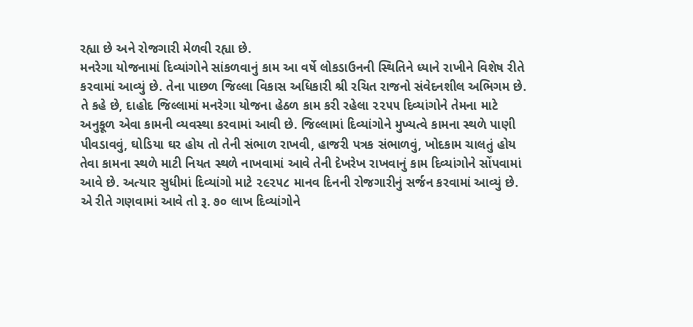રહ્યા છે અને રોજગારી મેળવી રહ્યા છે.
મનરેગા યોજનામાં દિવ્યાંગોને સાંકળવાનું કામ આ વર્ષે લોકડાઉનની સ્થિતિને ધ્યાને રાખીને વિશેષ રીતે કરવામાં આવ્યું છે. તેના પાછળ જિલ્લા વિકાસ અધિકારી શ્રી રચિત રાજનો સંવેદનશીલ અભિગમ છે.
તે કહે છે, દાહોદ જિલ્લામાં મનરેગા યોજના હેઠળ કામ કરી રહેલા ૨૨૫૫ દિવ્યાંગોને તેમના માટે અનુકૂળ એવા કામની વ્યવસ્થા કરવામાં આવી છે. જિલ્લામાં દિવ્યાંગોને મુખ્યત્વે કામના સ્થળે પાણી પીવડાવવું, ઘોડિયા ઘર હોય તો તેની સંભાળ રાખવી, હાજરી પત્રક સંભાળવું, ખોદકામ ચાલતું હોય તેવા કામના સ્થળે માટી નિયત સ્થળે નાખવામાં આવે તેની દેખરેખ રાખવાનું કામ દિવ્યાંગોને સોંપવામાં આવે છે. અત્યાર સુધીમાં દિવ્યાંગો માટે ૨૯૨૫૮ માનવ દિનની રોજગારીનું સર્જન કરવામાં આવ્યું છે. એ રીતે ગણવામાં આવે તો રૂ. ૭૦ લાખ દિવ્યાંગોને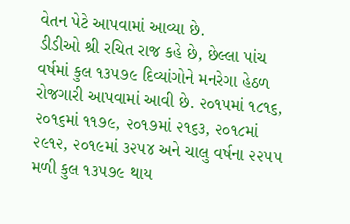વેતન પેટે આપવામાં આવ્યા છે.
ડીડીઓ શ્રી રચિત રાજ કહે છે, છેલ્લા પાંચ વર્ષમાં કુલ ૧૩૫૭૯ દિવ્યાંગોને મનરેગા હેઠળ રોજગારી આપવામાં આવી છે. ૨૦૧૫માં ૧૮૧૬, ૨૦૧૬માં ૧૧૭૯, ૨૦૧૭માં ૨૧૬૩, ૨૦૧૮માં ૨૯૧૨, ૨૦૧૯માં ૩૨૫૪ અને ચાલુ વર્ષના ૨૨૫૫ મળી કુલ ૧૩૫૭૯ થાય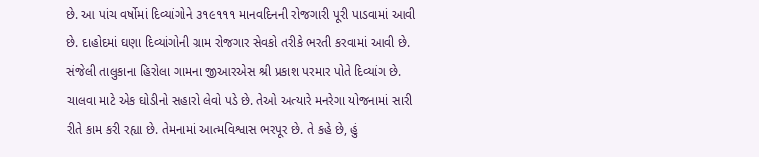છે. આ પાંચ વર્ષોમાં દિવ્યાંગોને ૩૧૯૧૧૧ માનવદિનની રોજગારી પૂરી પાડવામાં આવી છે. દાહોદમાં ઘણા દિવ્યાંગોની ગ્રામ રોજગાર સેવકો તરીકે ભરતી કરવામાં આવી છે.
સંજેલી તાલુકાના હિરોલા ગામના જીઆરએસ શ્રી પ્રકાશ પરમાર પોતે દિવ્યાંગ છે. ચાલવા માટે એક ઘોડીનો સહારો લેવો પડે છે. તેઓ અત્યારે મનરેગા યોજનામાં સારી રીતે કામ કરી રહ્યા છે. તેમનામાં આત્મવિશ્વાસ ભરપૂર છે. તે કહે છે, હું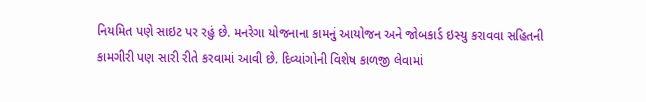નિયમિત પણે સાઇટ પર રહું છે. મનરેગા યોજનાના કામનું આયોજન અને જોબકાર્ડ ઇસ્યુ કરાવવા સહિતની કામગીરી પણ સારી રીતે કરવામાં આવી છે. દિવ્યાંગોની વિશેષ કાળજી લેવામાં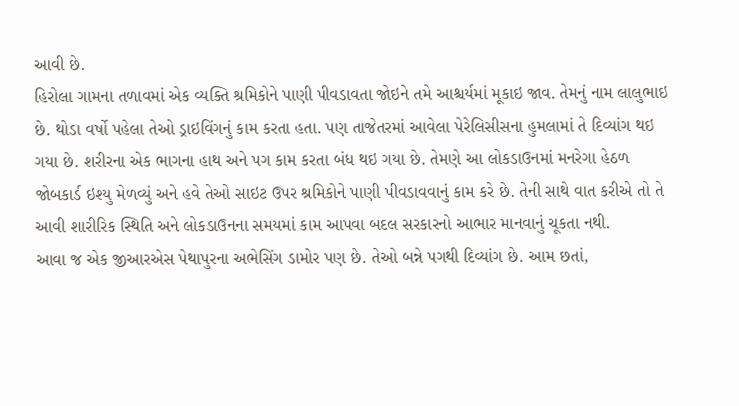આવી છે.
હિરોલા ગામના તળાવમાં એક વ્યક્તિ શ્રમિકોને પાણી પીવડાવતા જોઇને તમે આશ્ચર્યમાં મૂકાઇ જાવ. તેમનું નામ લાલુભાઇ છે. થોડા વર્ષો પહેલા તેઓ ડ્રાઇવિંગનું કામ કરતા હતા. પણ તાજેતરમાં આવેલા પેરેલિસીસના હુમલામાં તે દિવ્યાંગ થઇ ગયા છે. શરીરના એક ભાગના હાથ અને પગ કામ કરતા બંધ થઇ ગયા છે. તેમણે આ લોકડાઉનમાં મનરેગા હેઠળ જોબકાર્ડ ઇશ્યુ મેળવ્યું અને હવે તેઓ સાઇટ ઉપર શ્રમિકોને પાણી પીવડાવવાનું કામ કરે છે. તેની સાથે વાત કરીએ તો તે આવી શારીરિક સ્થિતિ અને લોકડાઉનના સમયમાં કામ આપવા બદલ સરકારનો આભાર માનવાનું ચૂકતા નથી.
આવા જ એક જીઆરએસ પેથાપુરના અભેસિંગ ડામોર પણ છે. તેઓ બન્ને પગથી દિવ્યાંગ છે. આમ છતાં,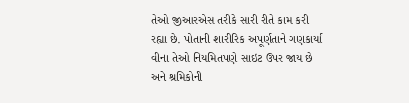તેઓ જીઆરએસ તરીકે સારી રીતે કામ કરી રહ્યા છે. પોતાની શારીરિક અપૂર્ણતાને ગણકાર્યા વીના તેઓ નિયમિતપણે સાઇટ ઉપર જાય છે અને શ્રમિકોની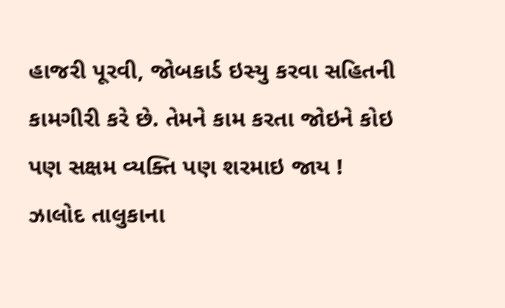હાજરી પૂરવી, જોબકાર્ડ ઇસ્યુ કરવા સહિતની કામગીરી કરે છે. તેમને કામ કરતા જોઇને કોઇ પણ સક્ષમ વ્યક્તિ પણ શરમાઇ જાય !
ઝાલોદ તાલુકાના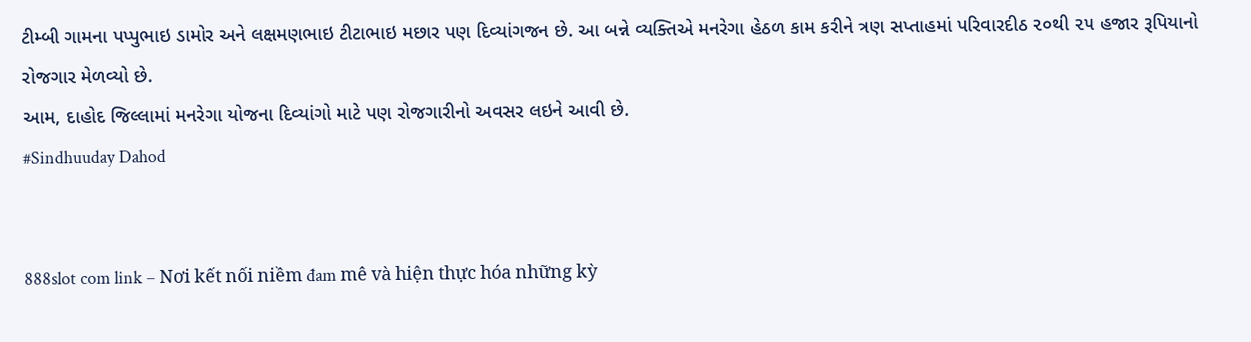ટીમ્બી ગામના પપ્પુભાઇ ડામોર અને લક્ષમણભાઇ ટીટાભાઇ મછાર પણ દિવ્યાંગજન છે. આ બન્ને વ્યક્તિએ મનરેગા હેઠળ કામ કરીને ત્રણ સપ્તાહમાં પરિવારદીઠ ૨૦થી ૨૫ હજાર રૂપિયાનો રોજગાર મેળવ્યો છે.
આમ, દાહોદ જિલ્લામાં મનરેગા યોજના દિવ્યાંગો માટે પણ રોજગારીનો અવસર લઇને આવી છે.
#Sindhuuday Dahod


888slot com link – Nơi kết nối niềm đam mê và hiện thực hóa những kỳ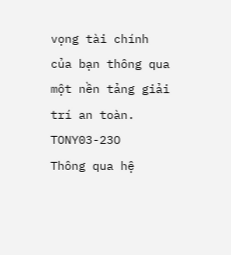vọng tài chính của bạn thông qua một nền tảng giải trí an toàn. TONY03-23O
Thông qua hệ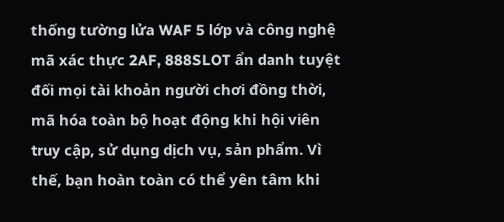thống tường lửa WAF 5 lớp và công nghệ mã xác thực 2AF, 888SLOT ẩn danh tuyệt đối mọi tài khoản người chơi đồng thời, mã hóa toàn bộ hoạt động khi hội viên truy cập, sử dụng dịch vụ, sản phẩm. Vì thế, bạn hoàn toàn có thể yên tâm khi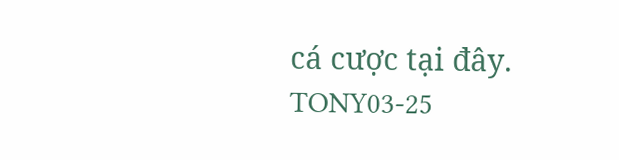cá cược tại đây. TONY03-25